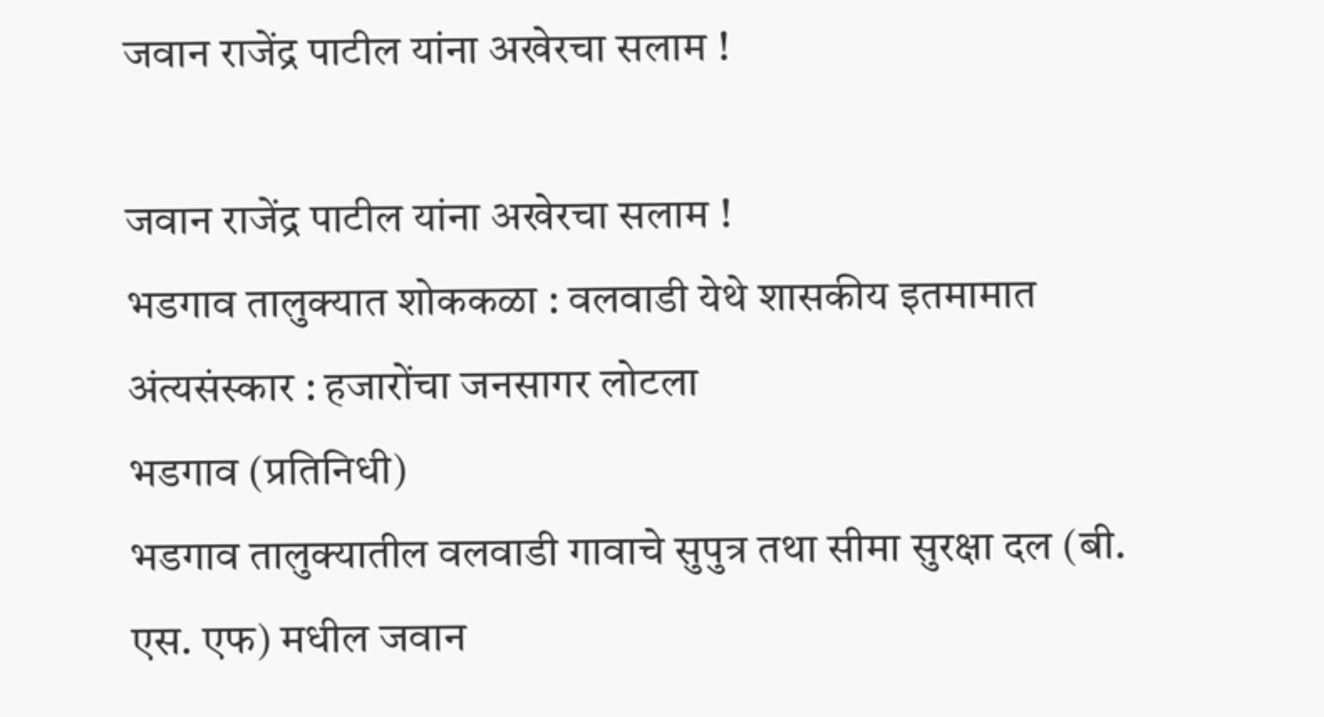जवान राजेंद्र पाटील यांना अखेरचा सलाम !

जवान राजेंद्र पाटील यांना अखेरचा सलाम !
भडगाव तालुक्यात शोककळा : वलवाडी येथे शासकीय इतमामात अंत्यसंस्कार : हजारोंचा जनसागर लोटला
भडगाव (प्रतिनिधी)
भडगाव तालुक्यातील वलवाडी गावाचे सुपुत्र तथा सीमा सुरक्षा दल (बी. एस. एफ) मधील जवान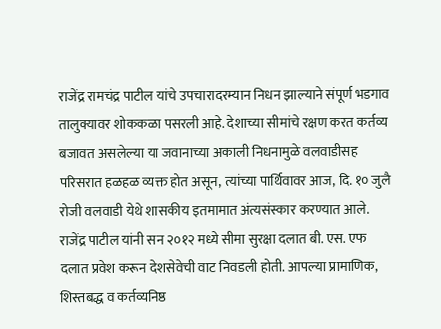राजेंद्र रामचंद्र पाटील यांचे उपचारादरम्यान निधन झाल्याने संपूर्ण भडगाव तालुक्यावर शोककळा पसरली आहे. देशाच्या सीमांचे रक्षण करत कर्तव्य बजावत असलेल्या या जवानाच्या अकाली निधनामुळे वलवाडीसह परिसरात हळहळ व्यक्त होत असून, त्यांच्या पार्थिवावर आज, दि. १० जुलै रोजी वलवाडी येथे शासकीय इतमामात अंत्यसंस्कार करण्यात आले. राजेंद्र पाटील यांनी सन २०१२ मध्ये सीमा सुरक्षा दलात बी. एस. एफ दलात प्रवेश करून देशसेवेची वाट निवडली होती. आपल्या प्रामाणिक, शिस्तबद्ध व कर्तव्यनिष्ठ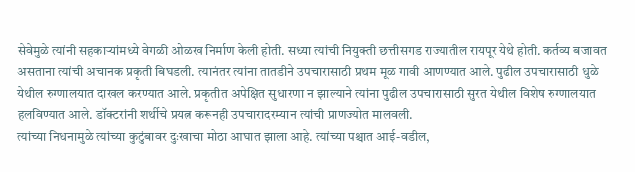सेवेमुळे त्यांनी सहकाऱ्यांमध्ये वेगळी ओळख निर्माण केली होती. सध्या त्यांची नियुक्ती छत्तीसगड राज्यातील रायपूर येथे होती. कर्तव्य बजावत असताना त्यांची अचानक प्रकृती बिघडली. त्यानंतर त्यांना तातडीने उपचारासाठी प्रथम मूळ गावी आणण्यात आले. पुढील उपचारासाठी धुळे येथील रुग्णालयात दाखल करण्यात आले. प्रकृतीत अपेक्षित सुधारणा न झाल्याने त्यांना पुढील उपचारासाठी सुरत येथील विशेष रुग्णालयात हलविण्यात आले. डॉक्टरांनी शर्थीचे प्रयत्न करूनही उपचारादरम्यान त्यांची प्राणज्योत मालवली.
त्यांच्या निधनामुळे त्यांच्या कुटुंबावर दुःखाचा मोठा आघात झाला आहे. त्यांच्या पश्चात आई-वडील,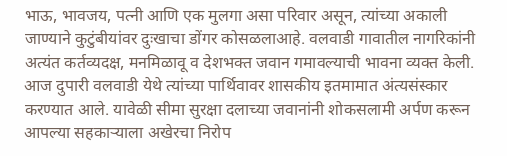भाऊ, भावजय, पत्नी आणि एक मुलगा असा परिवार असून, त्यांच्या अकाली जाण्याने कुटुंबीयांवर दुःखाचा डोंगर कोसळलाआहे. वलवाडी गावातील नागरिकांनी अत्यंत कर्तव्यदक्ष, मनमिळावू व देशभक्त जवान गमावल्याची भावना व्यक्त केली. आज दुपारी वलवाडी येथे त्यांच्या पार्थिवावर शासकीय इतमामात अंत्यसंस्कार करण्यात आले. यावेळी सीमा सुरक्षा दलाच्या जवानांनी शोकसलामी अर्पण करून आपल्या सहकाऱ्याला अखेरचा निरोप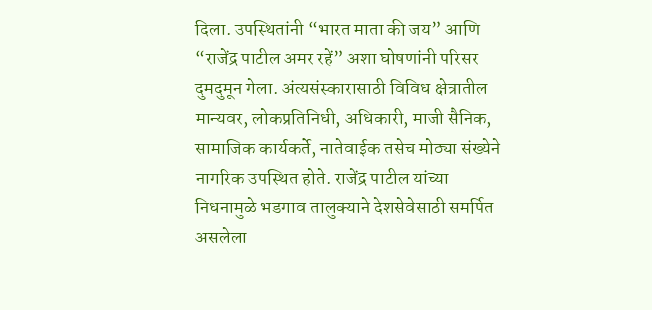दिला. उपस्थितांनी “भारत माता की जय” आणि “राजेंद्र पाटील अमर रहें” अशा घोषणांनी परिसर दुमदुमून गेला. अंत्यसंस्कारासाठी विविध क्षेत्रातील मान्यवर, लोकप्रतिनिधी, अधिकारी, माजी सैनिक, सामाजिक कार्यकर्ते, नातेवाईक तसेच मोठ्या संख्येने नागरिक उपस्थित होते. राजेंद्र पाटील यांच्या निधनामुळे भडगाव तालुक्याने देशसेवेसाठी समर्पित असलेला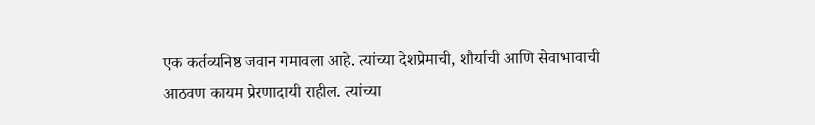एक कर्तव्यनिष्ठ जवान गमावला आहे. त्यांच्या देशप्रेमाची, शौर्याची आणि सेवाभावाची आठवण कायम प्रेरणादायी राहील. त्यांच्या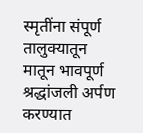स्मृतींना संपूर्ण तालुक्यातून मातून भावपूर्ण श्रद्धांजली अर्पण करण्यात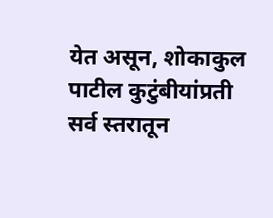येत असून, शोकाकुल पाटील कुटुंबीयांप्रती सर्व स्तरातून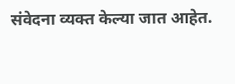संवेदना व्यक्त केल्या जात आहेत.